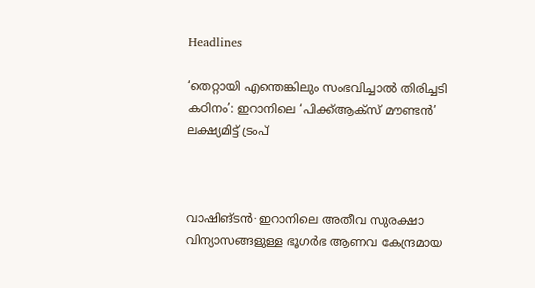Headlines

‘തെറ്റായി എന്തെങ്കിലും സംഭവിച്ചാൽ തിരിച്ചടി കഠിനം’: ഇറാനിലെ ‘പിക്ക്ആക്സ് മൗണ്ടൻ’ ലക്ഷ്യമിട്ട് ട്രംപ്



വാഷിങ്ടൻ∙ ഇറാനിലെ അതീവ സുരക്ഷാ വിന്യാസങ്ങളുള്ള ഭൂഗർഭ ആണവ കേന്ദ്രമായ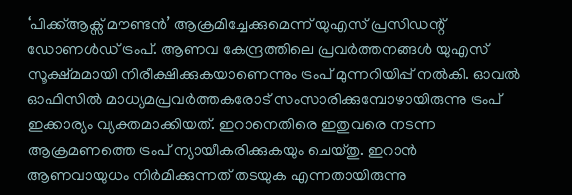‘പിക്ക്ആക്സ് മൗണ്ടൻ’ ആക്രമിച്ചേക്കുമെന്ന് യുഎസ് പ്രസിഡന്റ് ഡോണൾഡ് ട്രംപ്. ആണവ കേന്ദ്രത്തിലെ പ്രവർത്തനങ്ങൾ യുഎസ് സൂക്ഷ്മമായി നിരീക്ഷിക്കുകയാണെന്നും ട്രംപ് മുന്നറിയിപ്പ് നൽകി. ഓവൽ ഓഫിസിൽ മാധ്യമപ്രവർത്തകരോട് സംസാരിക്കുമ്പോഴായിരുന്നു ട്രംപ് ഇക്കാര്യം വ്യക്തമാക്കിയത്. ഇറാനെതിരെ ഇതുവരെ നടന്ന ആക്രമണത്തെ ട്രംപ് ന്യായീകരിക്കുകയും ചെയ്തു. ഇറാൻ ആണവായുധം നിർമിക്കുന്നത് തടയുക എന്നതായിരുന്നു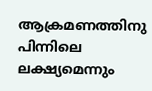ആക്രമണത്തിനു പിന്നിലെ ലക്ഷ്യമെന്നും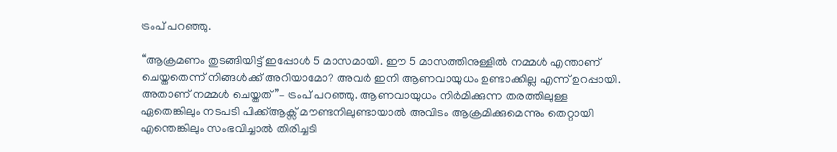ട്രംപ് പറഞ്ഞു.

‘‘ആക്രമണം തുടങ്ങിയിട്ട് ഇപ്പോൾ 5 മാസമായി. ഈ 5 മാസത്തിനുള്ളിൽ നമ്മൾ എന്താണ് ചെയ്തതെന്ന് നിങ്ങൾക്ക് അറിയാമോ? അവർ ഇനി ആണവായുധം ഉണ്ടാക്കില്ല എന്ന് ഉറപ്പായി. അതാണ് നമ്മൾ ചെയ്തത്’’– ട്രംപ് പറഞ്ഞു. ആണവായുധം നിർമിക്കുന്ന തരത്തിലുള്ള ഏതെങ്കിലും നടപടി പിക്ക്ആക്സ് മൗണ്ടനിലുണ്ടായാൽ അവിടം ആക്രമിക്കുമെന്നും തെറ്റായി എന്തെങ്കിലും സംഭവിച്ചാൽ തിരിച്ചടി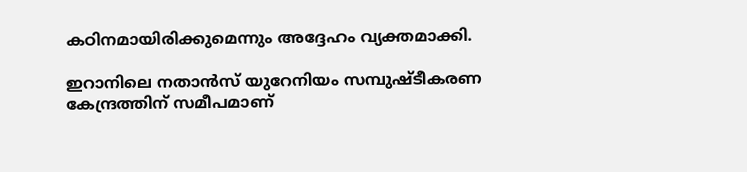കഠിനമായിരിക്കുമെന്നും അദ്ദേഹം വ്യക്തമാക്കി.

ഇറാനിലെ നതാൻസ് യുറേനിയം സമ്പുഷ്ടീകരണ കേന്ദ്രത്തിന് സമീപമാണ്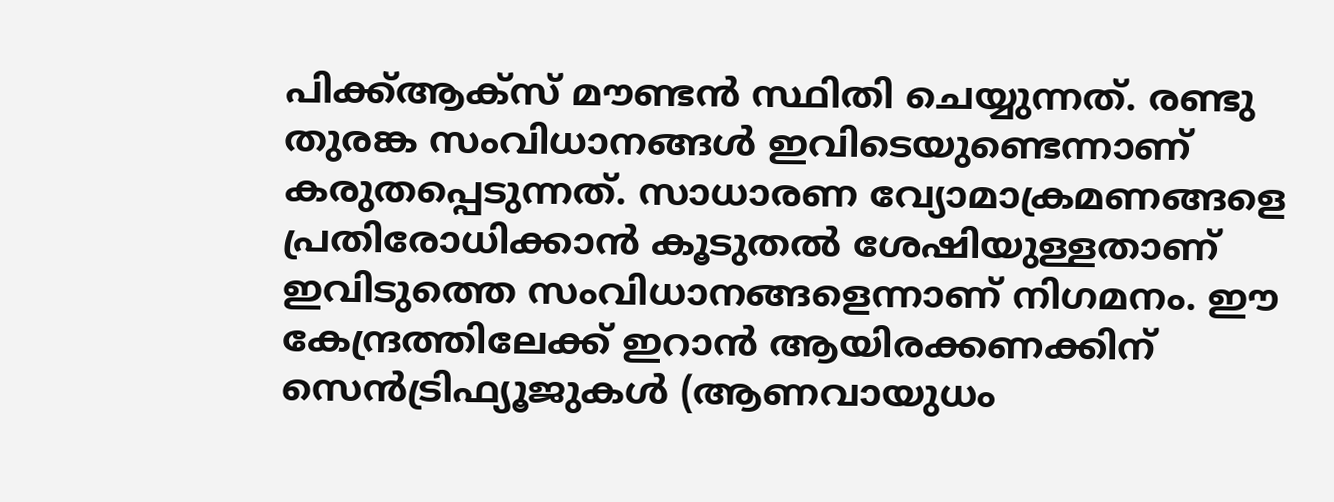പിക്ക്ആക്സ് മൗണ്ടൻ സ്ഥിതി ചെയ്യുന്നത്. രണ്ടു തുരങ്ക സംവിധാനങ്ങൾ ഇവിടെയുണ്ടെന്നാണ് കരുതപ്പെടുന്നത്. സാധാരണ വ്യോമാക്രമണങ്ങളെ പ്രതിരോധിക്കാൻ കൂടുതൽ ശേഷിയുള്ളതാണ് ഇവിടുത്തെ സംവിധാനങ്ങളെന്നാണ് നിഗമനം. ഈ കേന്ദ്രത്തിലേക്ക് ഇറാൻ ആയിരക്കണക്കിന് സെൻട്രിഫ്യൂജുകൾ (ആണവായുധം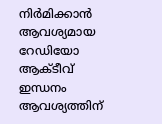നിർമിക്കാൻ ആവശ്യമായ റേഡിയോ ആക്ടീവ് ഇന്ധനം ആവശ്യത്തിന്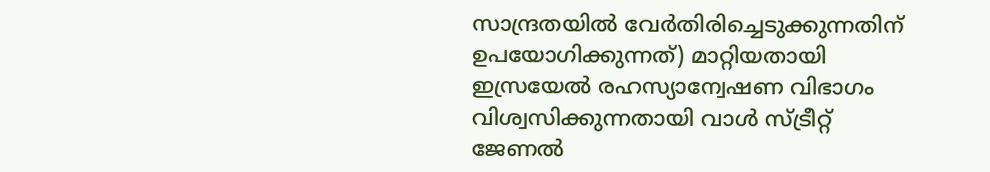സാന്ദ്രതയിൽ വേർതിരിച്ചെടുക്കുന്നതിന് ഉപയോഗിക്കുന്നത്) മാറ്റിയതായി ഇസ്രയേൽ രഹസ്യാന്വേഷണ വിഭാഗം വിശ്വസിക്കുന്നതായി വാൾ സ്ട്രീറ്റ് ജേണൽ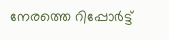നേരത്തെ റിപ്പോർട്ട്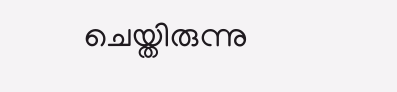ചെയ്തിരുന്നു